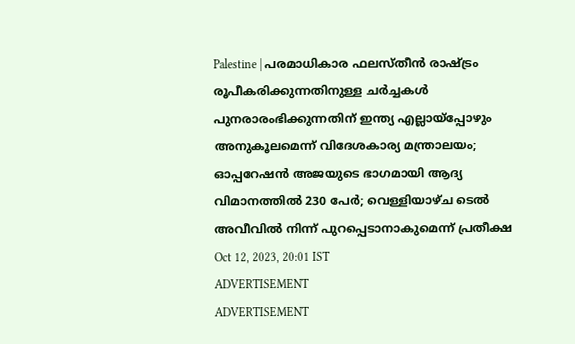Palestine | പരമാധികാര ഫലസ്തീൻ രാഷ്ട്രം രൂപീകരിക്കുന്നതിനുള്ള ചർച്ചകൾ പുനരാരംഭിക്കുന്നതിന് ഇന്ത്യ എല്ലായ്പ്പോഴും അനുകൂലമെന്ന് വിദേശകാര്യ മന്ത്രാലയം; ഓപ്പറേഷൻ അജയുടെ ഭാഗമായി ആദ്യ വിമാനത്തിൽ 230 പേർ; വെള്ളിയാഴ്ച ടെൽ അവീവിൽ നിന്ന് പുറപ്പെടാനാകുമെന്ന് പ്രതീക്ഷ
Oct 12, 2023, 20:01 IST
ADVERTISEMENT
ADVERTISEMENT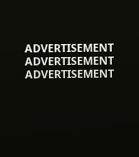ADVERTISEMENT
ADVERTISEMENT
ADVERTISEMENT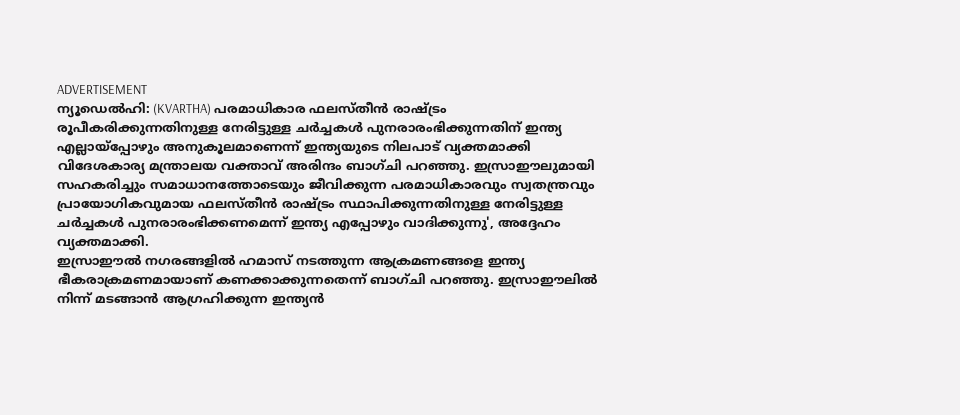ADVERTISEMENT
ന്യൂഡെൽഹി: (KVARTHA) പരമാധികാര ഫലസ്തീൻ രാഷ്ട്രം രൂപീകരിക്കുന്നതിനുള്ള നേരിട്ടുള്ള ചർച്ചകൾ പുനരാരംഭിക്കുന്നതിന് ഇന്ത്യ എല്ലായ്പ്പോഴും അനുകൂലമാണെന്ന് ഇന്ത്യയുടെ നിലപാട് വ്യക്തമാക്കി വിദേശകാര്യ മന്ത്രാലയ വക്താവ് അരിന്ദം ബാഗ്ചി പറഞ്ഞു. ഇസ്രാഈലുമായി സഹകരിച്ചും സമാധാനത്തോടെയും ജീവിക്കുന്ന പരമാധികാരവും സ്വതന്ത്രവും പ്രായോഗികവുമായ ഫലസ്തീൻ രാഷ്ട്രം സ്ഥാപിക്കുന്നതിനുള്ള നേരിട്ടുള്ള ചർച്ചകൾ പുനരാരംഭിക്കണമെന്ന് ഇന്ത്യ എപ്പോഴും വാദിക്കുന്നു', അദ്ദേഹം വ്യക്തമാക്കി.
ഇസ്രാഈൽ നഗരങ്ങളിൽ ഹമാസ് നടത്തുന്ന ആക്രമണങ്ങളെ ഇന്ത്യ ഭീകരാക്രമണമായാണ് കണക്കാക്കുന്നതെന്ന് ബാഗ്ചി പറഞ്ഞു. ഇസ്രാഈലിൽ നിന്ന് മടങ്ങാൻ ആഗ്രഹിക്കുന്ന ഇന്ത്യൻ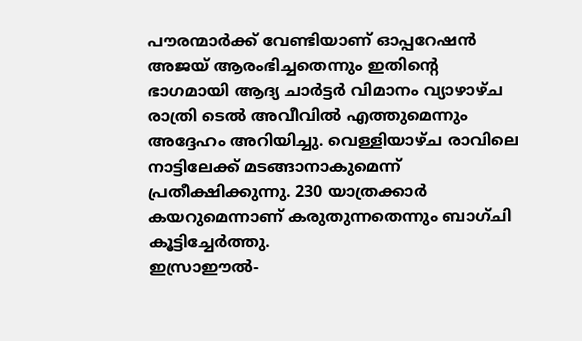പൗരന്മാർക്ക് വേണ്ടിയാണ് ഓപ്പറേഷൻ അജയ് ആരംഭിച്ചതെന്നും ഇതിന്റെ ഭാഗമായി ആദ്യ ചാർട്ടർ വിമാനം വ്യാഴാഴ്ച രാത്രി ടെൽ അവീവിൽ എത്തുമെന്നും അദ്ദേഹം അറിയിച്ചു. വെള്ളിയാഴ്ച രാവിലെ നാട്ടിലേക്ക് മടങ്ങാനാകുമെന്ന് പ്രതീക്ഷിക്കുന്നു. 230 യാത്രക്കാർ കയറുമെന്നാണ് കരുതുന്നതെന്നും ബാഗ്ചി കൂട്ടിച്ചേർത്തു.
ഇസ്രാഈൽ-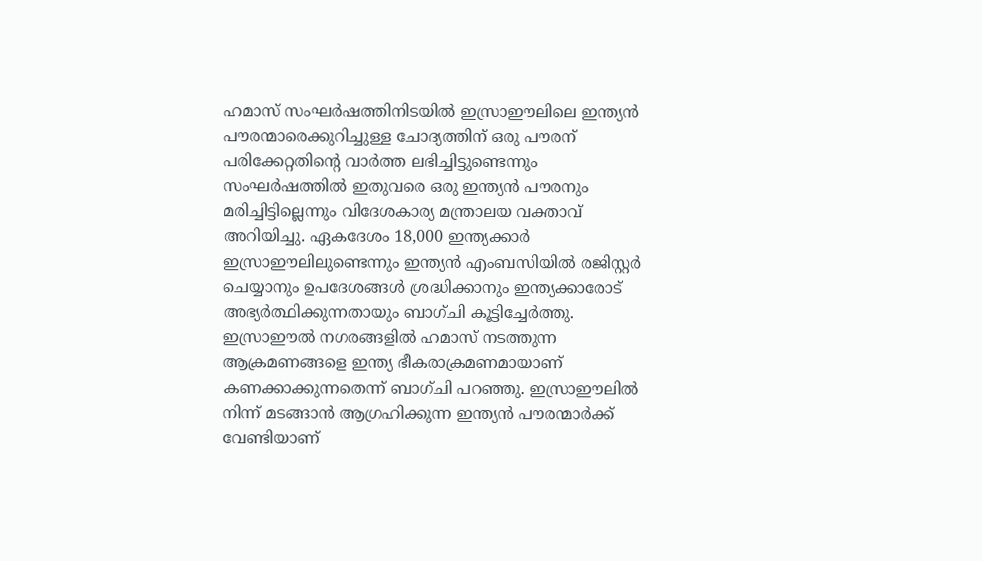ഹമാസ് സംഘർഷത്തിനിടയിൽ ഇസ്രാഈലിലെ ഇന്ത്യൻ പൗരന്മാരെക്കുറിച്ചുള്ള ചോദ്യത്തിന് ഒരു പൗരന് പരിക്കേറ്റതിന്റെ വാർത്ത ലഭിച്ചിട്ടുണ്ടെന്നും സംഘർഷത്തിൽ ഇതുവരെ ഒരു ഇന്ത്യൻ പൗരനും മരിച്ചിട്ടില്ലെന്നും വിദേശകാര്യ മന്ത്രാലയ വക്താവ് അറിയിച്ചു. ഏകദേശം 18,000 ഇന്ത്യക്കാർ ഇസ്രാഈലിലുണ്ടെന്നും ഇന്ത്യൻ എംബസിയിൽ രജിസ്റ്റർ ചെയ്യാനും ഉപദേശങ്ങൾ ശ്രദ്ധിക്കാനും ഇന്ത്യക്കാരോട് അഭ്യർത്ഥിക്കുന്നതായും ബാഗ്ചി കൂട്ടിച്ചേർത്തു.
ഇസ്രാഈൽ നഗരങ്ങളിൽ ഹമാസ് നടത്തുന്ന ആക്രമണങ്ങളെ ഇന്ത്യ ഭീകരാക്രമണമായാണ് കണക്കാക്കുന്നതെന്ന് ബാഗ്ചി പറഞ്ഞു. ഇസ്രാഈലിൽ നിന്ന് മടങ്ങാൻ ആഗ്രഹിക്കുന്ന ഇന്ത്യൻ പൗരന്മാർക്ക് വേണ്ടിയാണ്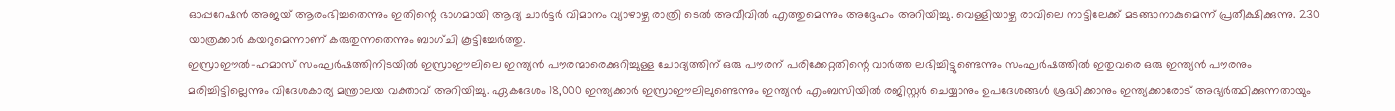ഓപ്പറേഷൻ അജയ് ആരംഭിച്ചതെന്നും ഇതിന്റെ ഭാഗമായി ആദ്യ ചാർട്ടർ വിമാനം വ്യാഴാഴ്ച രാത്രി ടെൽ അവീവിൽ എത്തുമെന്നും അദ്ദേഹം അറിയിച്ചു. വെള്ളിയാഴ്ച രാവിലെ നാട്ടിലേക്ക് മടങ്ങാനാകുമെന്ന് പ്രതീക്ഷിക്കുന്നു. 230 യാത്രക്കാർ കയറുമെന്നാണ് കരുതുന്നതെന്നും ബാഗ്ചി കൂട്ടിച്ചേർത്തു.
ഇസ്രാഈൽ-ഹമാസ് സംഘർഷത്തിനിടയിൽ ഇസ്രാഈലിലെ ഇന്ത്യൻ പൗരന്മാരെക്കുറിച്ചുള്ള ചോദ്യത്തിന് ഒരു പൗരന് പരിക്കേറ്റതിന്റെ വാർത്ത ലഭിച്ചിട്ടുണ്ടെന്നും സംഘർഷത്തിൽ ഇതുവരെ ഒരു ഇന്ത്യൻ പൗരനും മരിച്ചിട്ടില്ലെന്നും വിദേശകാര്യ മന്ത്രാലയ വക്താവ് അറിയിച്ചു. ഏകദേശം 18,000 ഇന്ത്യക്കാർ ഇസ്രാഈലിലുണ്ടെന്നും ഇന്ത്യൻ എംബസിയിൽ രജിസ്റ്റർ ചെയ്യാനും ഉപദേശങ്ങൾ ശ്രദ്ധിക്കാനും ഇന്ത്യക്കാരോട് അഭ്യർത്ഥിക്കുന്നതായും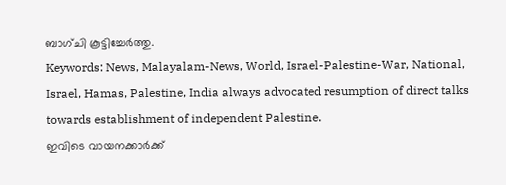ബാഗ്ചി കൂട്ടിച്ചേർത്തു.
Keywords: News, Malayalam-News, World, Israel-Palestine-War, National, Israel, Hamas, Palestine, India always advocated resumption of direct talks towards establishment of independent Palestine.
ഇവിടെ വായനക്കാർക്ക്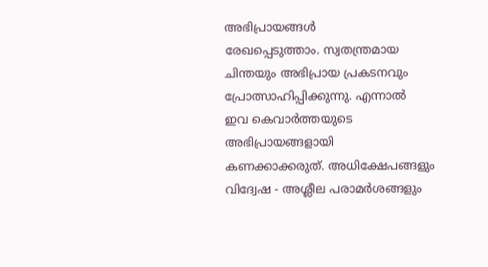അഭിപ്രായങ്ങൾ
രേഖപ്പെടുത്താം. സ്വതന്ത്രമായ
ചിന്തയും അഭിപ്രായ പ്രകടനവും
പ്രോത്സാഹിപ്പിക്കുന്നു. എന്നാൽ
ഇവ കെവാർത്തയുടെ അഭിപ്രായങ്ങളായി
കണക്കാക്കരുത്. അധിക്ഷേപങ്ങളും
വിദ്വേഷ - അശ്ലീല പരാമർശങ്ങളും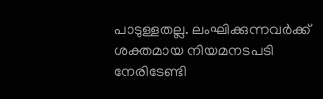പാടുള്ളതല്ല. ലംഘിക്കുന്നവർക്ക്
ശക്തമായ നിയമനടപടി നേരിടേണ്ടി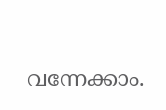വന്നേക്കാം.